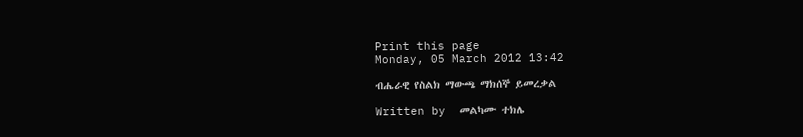Print this page
Monday, 05 March 2012 13:42

ብሔራዊ የስልክ ማውጫ ማክሰኞ ይመረቃል

Written by  መልካሙ ተክሌ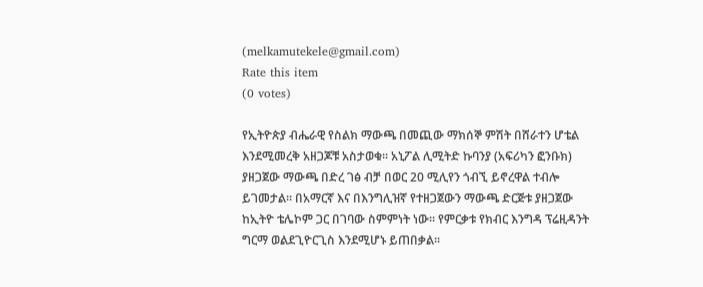(melkamutekele@gmail.com)
Rate this item
(0 votes)

የኢትዮጵያ ብሔራዊ የስልክ ማውጫ በመጪው ማክሰኞ ምሽት በሸራተን ሆቴል እንደሚመረቅ አዘጋጆቹ አስታወቁ፡፡ አኒፖል ሊሚትድ ኩባንያ (አፍሪካን ፎንቡክ) ያዘጋጀው ማውጫ በድረ ገፅ ብቻ በወር 20 ሚሊየን ጎብኚ ይኖረዋል ተብሎ ይገመታል፡፡ በአማርኛ እና በእንግሊዝኛ የተዘጋጀውን ማውጫ ድርጅቱ ያዘጋጀው ከኢትዮ ቴሌኮም ጋር በገባው ስምምነት ነው፡፡ የምርቃቱ የክብር እንግዳ ፕሬዚዳንት ግርማ ወልደጊዮርጊስ እንደሚሆኑ ይጠበቃል፡፡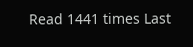Read 1441 times Last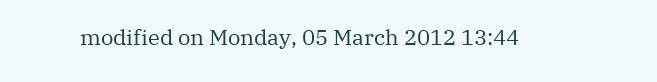modified on Monday, 05 March 2012 13:44